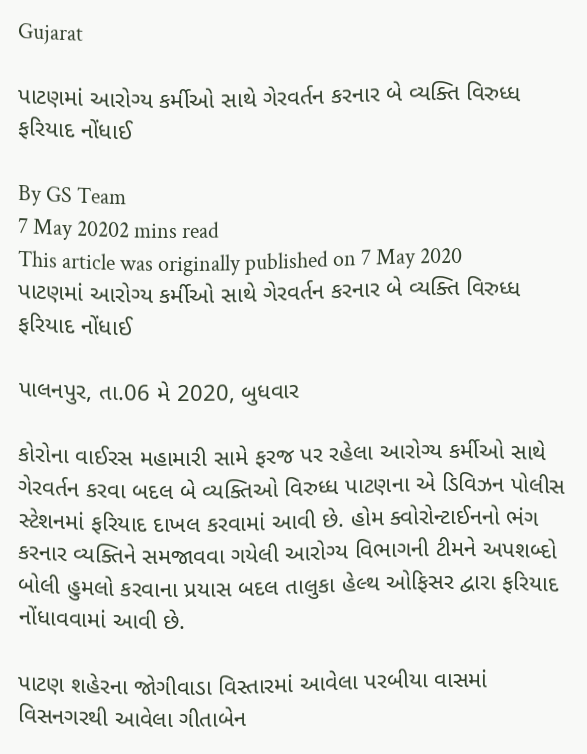Gujarat

પાટણમાં આરોગ્ય કર્મીઓ સાથે ગેરવર્તન કરનાર બે વ્યક્તિ વિરુધ્ધ ફરિયાદ નોંધાઈ

By GS Team
7 May 20202 mins read
This article was originally published on 7 May 2020
પાટણમાં આરોગ્ય કર્મીઓ સાથે ગેરવર્તન કરનાર બે વ્યક્તિ વિરુધ્ધ ફરિયાદ નોંધાઈ

પાલનપુર, તા.06 મે 2020, બુધવાર

કોરોના વાઈરસ મહામારી સામે ફરજ પર રહેલા આરોગ્ય કર્મીઓ સાથે ગેરવર્તન કરવા બદલ બે વ્યક્તિઓ વિરુધ્ધ પાટણના એ ડિવિઝન પોલીસ સ્ટેશનમાં ફરિયાદ દાખલ કરવામાં આવી છે. હોમ ક્વોરોન્ટાઈનનો ભંગ કરનાર વ્યક્તિને સમજાવવા ગયેલી આરોગ્ય વિભાગની ટીમને અપશબ્દો બોલી હુમલો કરવાના પ્રયાસ બદલ તાલુકા હેલ્થ ઓફિસર દ્વારા ફરિયાદ નોંધાવવામાં આવી છે.

પાટણ શહેરના જોગીવાડા વિસ્તારમાં આવેલા પરબીયા વાસમાં વિસનગરથી આવેલા ગીતાબેન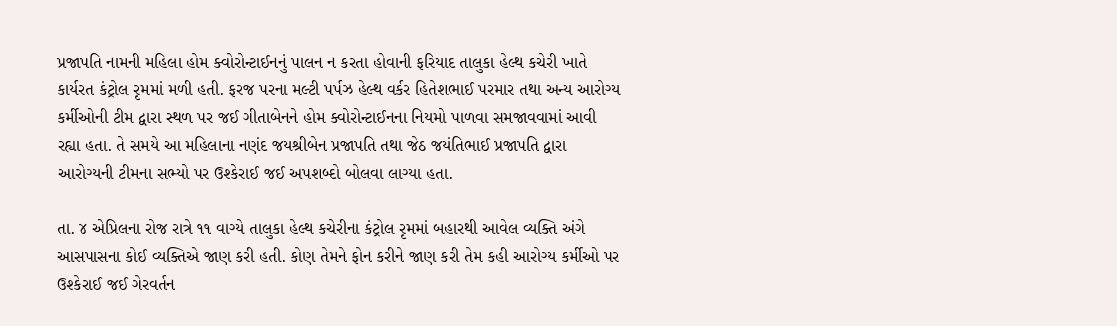પ્રજાપતિ નામની મહિલા હોમ ક્વોરોન્ટાઈનનું પાલન ન કરતા હોવાની ફરિયાદ તાલુકા હેલ્થ કચેરી ખાતે કાર્યરત કંટ્રોલ રૃમમાં મળી હતી. ફરજ પરના મલ્ટી પર્પઝ હેલ્થ વર્કર હિતેશભાઈ પરમાર તથા અન્ય આરોગ્ય કર્મીઓની ટીમ દ્વારા સ્થળ પર જઈ ગીતાબેનને હોમ ક્વોરોન્ટાઈનના નિયમો પાળવા સમજાવવામાં આવી રહ્યા હતા. તે સમયે આ મહિલાના નણંદ જયશ્રીબેન પ્રજાપતિ તથા જેઠ જયંતિભાઈ પ્રજાપતિ દ્વારા આરોગ્યની ટીમના સભ્યો પર ઉશ્કેરાઈ જઈ અપશબ્દો બોલવા લાગ્યા હતા.

તા. ૪ એપ્રિલના રોજ રાત્રે ૧૧ વાગ્યે તાલુકા હેલ્થ કચેરીના કંટ્રોલ રૃમમાં બહારથી આવેલ વ્યક્તિ અંગે આસપાસના કોઈ વ્યક્તિએ જાણ કરી હતી. કોણ તેમને ફોન કરીને જાણ કરી તેમ કહી આરોગ્ય કર્મીઓ પર ઉશ્કેરાઈ જઈ ગેરવર્તન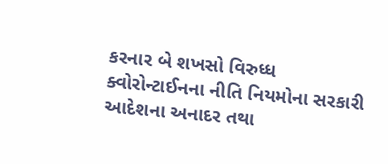કરનાર બે શખસો વિરુધ્ધ ક્વોરોન્ટાઈનના નીતિ નિયમોના સરકારી આદેશના અનાદર તથા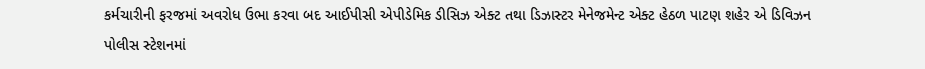કર્મચારીની ફરજમાં અવરોધ ઉભા કરવા બદ આઈપીસી એપીડેમિક ડીસિઝ એક્ટ તથા ડિઝાસ્ટર મેનેજમેન્ટ એક્ટ હેઠળ પાટણ શહેર એ ડિવિઝન પોલીસ સ્ટેશનમાં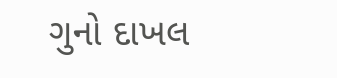ગુનો દાખલ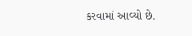કરવામાં આવ્યો છે.